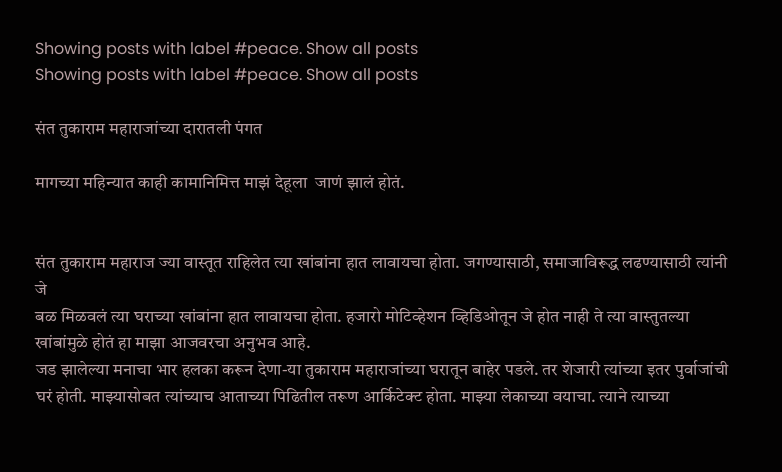Showing posts with label #peace. Show all posts
Showing posts with label #peace. Show all posts

संत तुकाराम महाराजांच्या दारातली पंगत

मागच्या महिन्यात काही कामानिमित्त माझं देहूला  जाणं झालं होतं.


संत तुकाराम महाराज ज्या वास्तूत राहिलेत त्या खांबांना हात लावायचा होता. जगण्यासाठी, समाजाविरूद्ध लढण्यासाठी त्यांनी जे
बळ मिळवलं त्या घराच्या खांबांना हात लावायचा होता. हजारो मोटिव्हेशन व्हिडिओतून जे होत नाही ते त्या वास्तुतल्या खांबांमुळे होतं हा माझा आजवरचा अनुभव आहे.
जड झालेल्या मनाचा भार हलका करून देणा-या तुकाराम महाराजांच्या घरातून बाहेर पडले. तर शेजारी त्यांच्या इतर पुर्वाजांची घरं होती. माझ्यासोबत त्यांच्याच आताच्या पिढितील तरूण आर्किटेक्ट होता. माझ्या लेकाच्या वयाचा. त्याने त्याच्या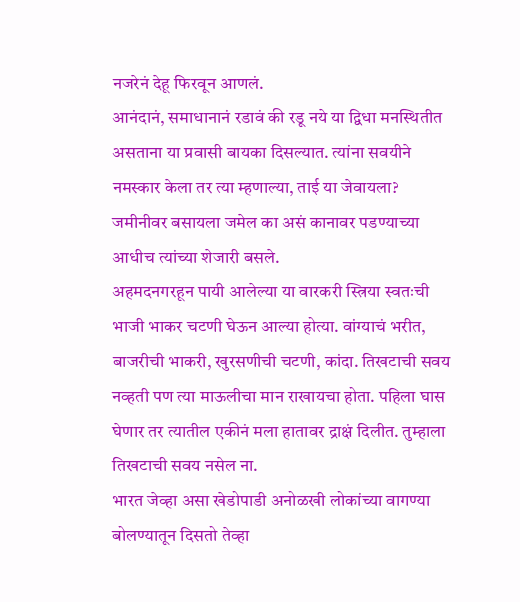नजरेनं देहू फिरवून आणलं.
आनंदानं, समाधानानं रडावं की रडू नये या द्विधा मनस्थितीत असताना या प्रवासी बायका दिसल्यात. त्यांना सवयीने नमस्कार केला तर त्या म्हणाल्या, ताई या जेवायला?
जमीनीवर बसायला जमेल का असं कानावर पडण्याच्या आधीच त्यांच्या शेजारी बसले.
अहमदनगरहून पायी आलेल्या या वारकरी स्त्रिया स्वतःची भाजी भाकर चटणी घेऊन आल्या होत्या. वांग्याचं भरीत, बाजरीची भाकरी, खुरसणीची चटणी, कांदा. तिखटाची सवय नव्हती पण त्या माऊलीचा मान राखायचा होता. पहिला घास घेणार तर त्यातील एकीनं मला हातावर द्राक्षं दिलीत. तुम्हाला तिखटाची सवय नसेल ना.
भारत जेव्हा असा खेडोपाडी अनोळखी लोकांच्या वागण्या बोलण्यातून दिसतो तेव्हा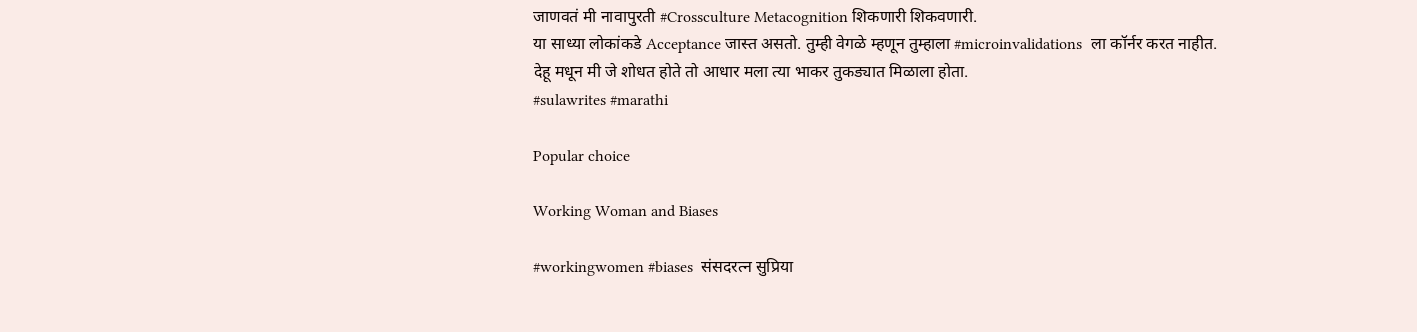जाणवतं मी नावापुरती #Crossculture Metacognition शिकणारी शिकवणारी.
या साध्या लोकांकडे Acceptance जास्त असतो. तुम्ही वेगळे म्हणून तुम्हाला #microinvalidations  ला कॉर्नर करत नाहीत.
देहू मधून मी जे शोधत होते तो आधार मला त्या भाकर तुकड्यात मिळाला होता.
#sulawrites #marathi

Popular choice

Working Woman and Biases

#workingwomen #biases  संसदरत्न सुप्रिया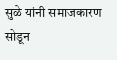सुळे यांनी समाजकारण सोडून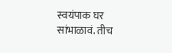स्वयंपाक घर सांभाळावं. तीच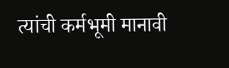त्यांची कर्मभूमी मानावी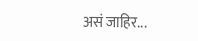असं जाहिर...